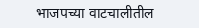भाजपच्या वाटचालीतील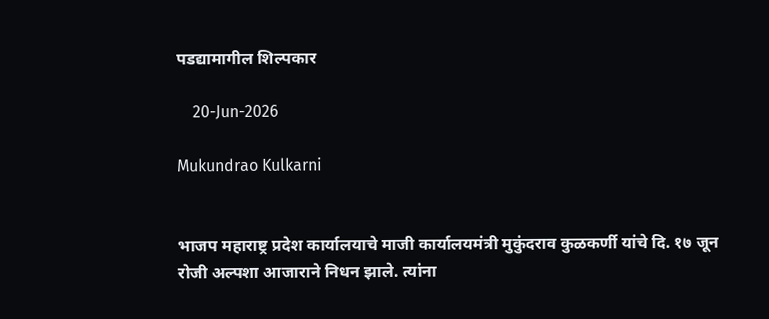पडद्यामागील शिल्पकार

    20-Jun-2026

Mukundrao Kulkarni


भाजप महाराष्ट्र प्रदेश कार्यालयाचे माजी कार्यालयमंत्री मुकुंदराव कुळकर्णी यांचे दि. १७ जून रोजी अल्पशा आजाराने निधन झाले. त्यांना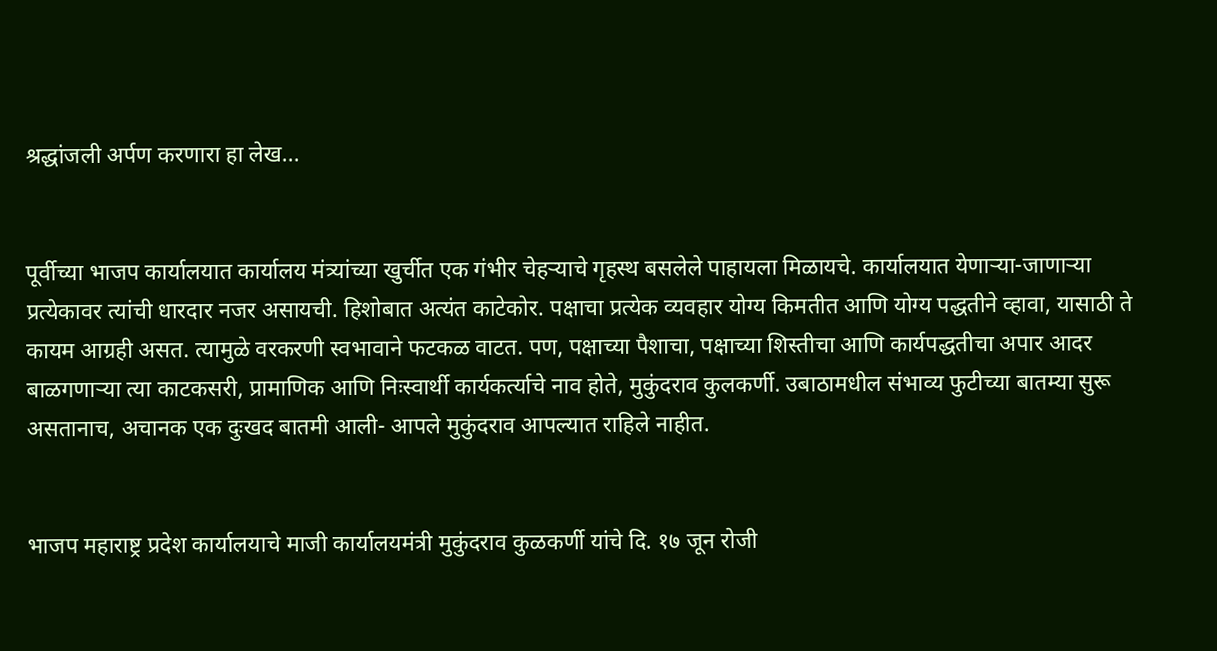श्रद्धांजली अर्पण करणारा हा लेख...


पूर्वीच्या भाजप कार्यालयात कार्यालय मंत्र्यांच्या खुर्चीत एक गंभीर चेहर्‍याचे गृहस्थ बसलेले पाहायला मिळायचे. कार्यालयात येणार्‍या-जाणार्‍या प्रत्येकावर त्यांची धारदार नजर असायची. हिशोबात अत्यंत काटेकोर. पक्षाचा प्रत्येक व्यवहार योग्य किमतीत आणि योग्य पद्धतीने व्हावा, यासाठी ते कायम आग्रही असत. त्यामुळे वरकरणी स्वभावाने फटकळ वाटत. पण, पक्षाच्या पैशाचा, पक्षाच्या शिस्तीचा आणि कार्यपद्धतीचा अपार आदर बाळगणार्‍या त्या काटकसरी, प्रामाणिक आणि निःस्वार्थी कार्यकर्त्याचे नाव होते, मुकुंदराव कुलकर्णी. उबाठामधील संभाव्य फुटीच्या बातम्या सुरू असतानाच, अचानक एक दुःखद बातमी आली- आपले मुकुंदराव आपल्यात राहिले नाहीत.


भाजप महाराष्ट्र प्रदेश कार्यालयाचे माजी कार्यालयमंत्री मुकुंदराव कुळकर्णी यांचे दि. १७ जून रोजी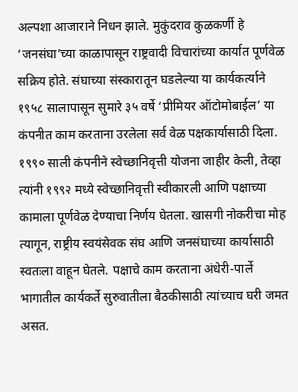अल्पशा आजाराने निधन झाले. मुकुंदराव कुळकर्णी हे ‘जनसंघा’च्या काळापासून राष्ट्रवादी विचारांच्या कार्यात पूर्णवेळ सक्रिय होते. संघाच्या संस्कारातून घडलेल्या या कार्यकर्त्याने १९५८ सालापासून सुमारे ३५ वर्षे ‘प्रीमियर ऑटोमोबाईल’ या कंपनीत काम करताना उरलेला सर्व वेळ पक्षकार्यासाठी दिला. १९९० साली कंपनीने स्वेच्छानिवृत्ती योजना जाहीर केली, तेव्हा त्यांनी १९९२ मध्ये स्वेच्छानिवृत्ती स्वीकारली आणि पक्षाच्या कामाला पूर्णवेळ देण्याचा निर्णय घेतला. खासगी नोकरीचा मोह त्यागून, राष्ट्रीय स्वयंसेवक संघ आणि जनसंघाच्या कार्यासाठी स्वतःला वाहून घेतले. पक्षाचे काम करताना अंधेरी-पार्ले भागातील कार्यकर्ते सुरुवातीला बैठकीसाठी त्यांच्याच घरी जमत असत.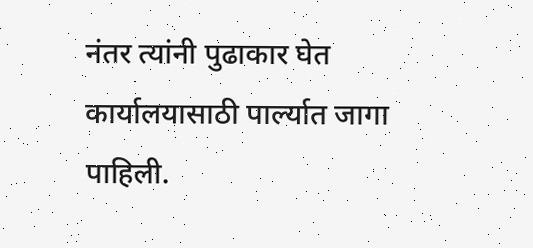नंतर त्यांनी पुढाकार घेत कार्यालयासाठी पार्ल्यात जागा पाहिली.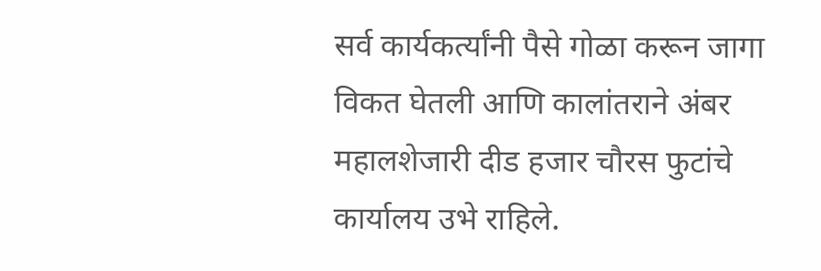सर्व कार्यकर्त्यांनी पैसे गोळा करून जागा विकत घेतली आणि कालांतराने अंबर महालशेजारी दीड हजार चौरस फुटांचे कार्यालय उभे राहिले.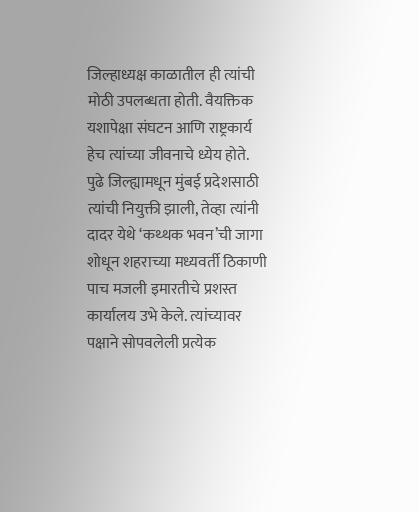जिल्हाध्यक्ष काळातील ही त्यांची मोठी उपलब्धता होती. वैयक्तिक यशापेक्षा संघटन आणि राष्ट्रकार्य हेच त्यांच्या जीवनाचे ध्येय होते. पुढे जिल्ह्यामधून मुंबई प्रदेशसाठी त्यांची नियुक्ती झाली, तेव्हा त्यांनी दादर येथे ‘कथ्थक भवन’ची जागा शोधून शहराच्या मध्यवर्ती ठिकाणी पाच मजली इमारतीचे प्रशस्त कार्यालय उभे केले. त्यांच्यावर पक्षाने सोपवलेली प्रत्येक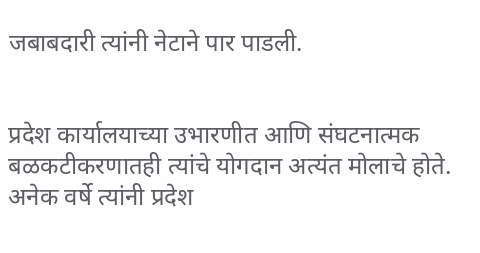जबाबदारी त्यांनी नेटाने पार पाडली.


प्रदेश कार्यालयाच्या उभारणीत आणि संघटनात्मक बळकटीकरणातही त्यांचे योगदान अत्यंत मोलाचे होते. अनेक वर्षे त्यांनी प्रदेश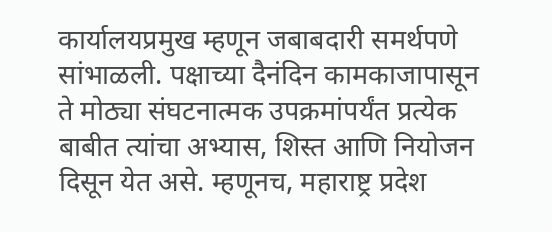कार्यालयप्रमुख म्हणून जबाबदारी समर्थपणे सांभाळली. पक्षाच्या दैनंदिन कामकाजापासून ते मोठ्या संघटनात्मक उपक्रमांपर्यंत प्रत्येक बाबीत त्यांचा अभ्यास, शिस्त आणि नियोजन दिसून येत असे. म्हणूनच, महाराष्ट्र प्रदेश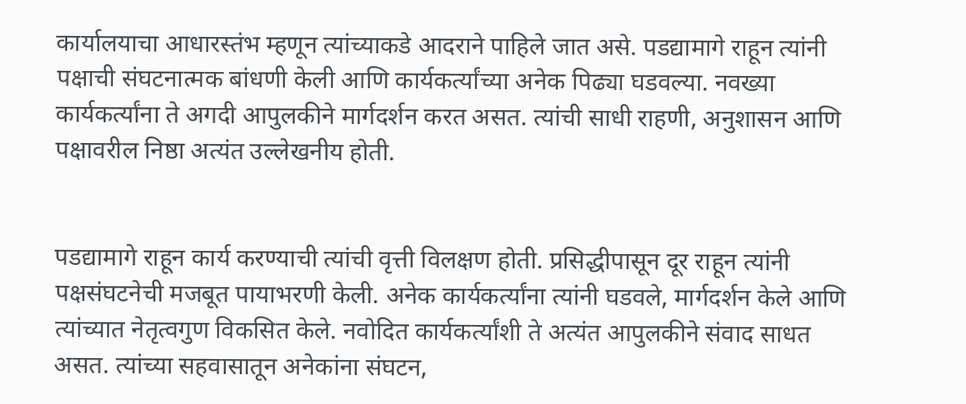कार्यालयाचा आधारस्तंभ म्हणून त्यांच्याकडे आदराने पाहिले जात असे. पडद्यामागे राहून त्यांनी पक्षाची संघटनात्मक बांधणी केली आणि कार्यकर्त्यांच्या अनेक पिढ्या घडवल्या. नवख्या कार्यकर्त्यांना ते अगदी आपुलकीने मार्गदर्शन करत असत. त्यांची साधी राहणी, अनुशासन आणि पक्षावरील निष्ठा अत्यंत उल्लेखनीय होती.


पडद्यामागे राहून कार्य करण्याची त्यांची वृत्ती विलक्षण होती. प्रसिद्धीपासून दूर राहून त्यांनी पक्षसंघटनेची मजबूत पायाभरणी केली. अनेक कार्यकर्त्यांना त्यांनी घडवले, मार्गदर्शन केले आणि त्यांच्यात नेतृत्वगुण विकसित केले. नवोदित कार्यकर्त्यांशी ते अत्यंत आपुलकीने संवाद साधत असत. त्यांच्या सहवासातून अनेकांना संघटन,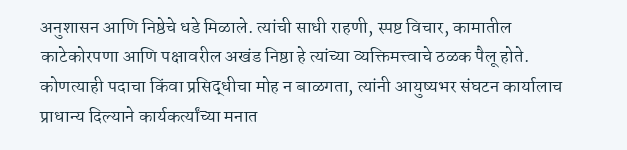अनुशासन आणि निष्ठेचे धडे मिळाले. त्यांची साधी राहणी, स्पष्ट विचार, कामातील काटेकोरपणा आणि पक्षावरील अखंड निष्ठा हे त्यांच्या व्यक्तिमत्त्वाचे ठळक पैलू होते. कोणत्याही पदाचा किंवा प्रसिद्धीचा मोह न बाळगता, त्यांनी आयुष्यभर संघटन कार्यालाच प्राधान्य दिल्याने कार्यकर्त्यांच्या मनात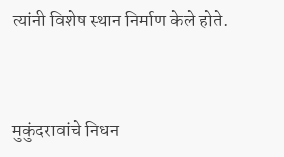त्यांनी विशेष स्थान निर्माण केले होते.


मुकुंदरावांचे निधन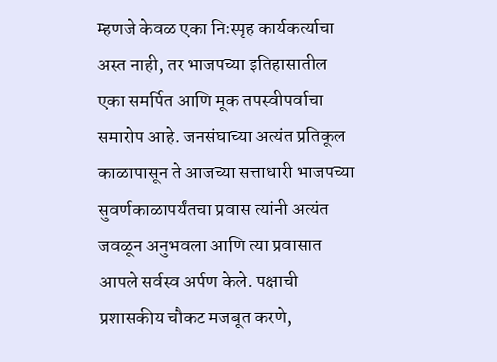म्हणजे केवळ एका निःस्पृह कार्यकर्त्याचा अस्त नाही, तर भाजपच्या इतिहासातील एका समर्पित आणि मूक तपस्वीपर्वाचा समारोप आहे. जनसंघाच्या अत्यंत प्रतिकूल काळापासून ते आजच्या सत्ताधारी भाजपच्या सुवर्णकाळापर्यंतचा प्रवास त्यांनी अत्यंत जवळून अनुभवला आणि त्या प्रवासात आपले सर्वस्व अर्पण केले. पक्षाची प्रशासकीय चौकट मजबूत करणे,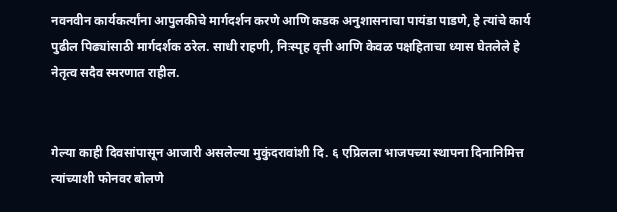नवनवीन कार्यकर्त्यांना आपुलकीचे मार्गदर्शन करणे आणि कडक अनुशासनाचा पायंडा पाडणे, हे त्यांचे कार्य पुढील पिढ्यांसाठी मार्गदर्शक ठरेल. साधी राहणी, निःस्पृह वृत्ती आणि केवळ पक्षहिताचा ध्यास घेतलेले हे नेतृत्व सदैव स्मरणात राहील.


गेल्या काही दिवसांपासून आजारी असलेल्या मुकुंदरावांशी दि. ६ एप्रिलला भाजपच्या स्थापना दिनानिमित्त त्यांच्याशी फोनवर बोलणे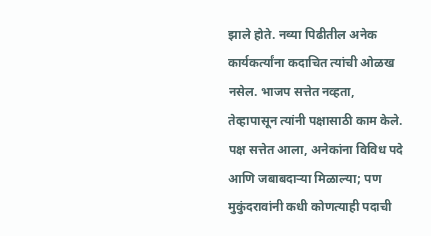झाले होते. नव्या पिढीतील अनेक कार्यकर्त्यांना कदाचित त्यांची ओळख नसेल. भाजप सत्तेत नव्हता, तेव्हापासून त्यांनी पक्षासाठी काम केले. पक्ष सत्तेत आला, अनेकांना विविध पदे आणि जबाबदार्‍या मिळाल्या; पण मुकुंदरावांनी कधी कोणत्याही पदाची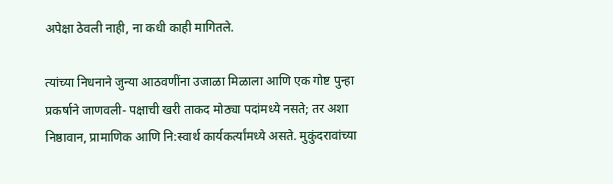अपेक्षा ठेवली नाही, ना कधी काही मागितले.

त्यांच्या निधनाने जुन्या आठवणींना उजाळा मिळाला आणि एक गोष्ट पुन्हा प्रकर्षाने जाणवली- पक्षाची खरी ताकद मोठ्या पदांमध्ये नसते; तर अशा निष्ठावान, प्रामाणिक आणि नि:स्वार्थ कार्यकर्त्यांमध्ये असते. मुकुंदरावांच्या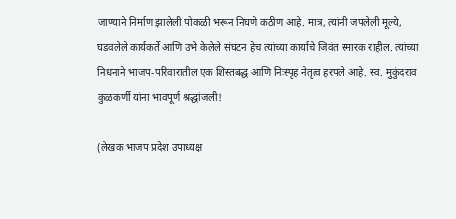जाण्याने निर्माण झालेली पोकळी भरून निघणे कठीण आहे. मात्र, त्यांनी जपलेली मूल्ये, घडवलेले कार्यकर्ते आणि उभे केलेले संघटन हेच त्यांच्या कार्याचे जिवंत स्मारक राहील. त्यांच्या निधनाने भाजप-परिवारातील एक शिस्तबद्ध आणि निःस्पृह नेतृत्व हरपले आहे. स्व. मुकुंदराव कुळकर्णी यांना भावपूर्ण श्रद्धांजली!

(लेखक भाजप प्रदेश उपाध्यक्ष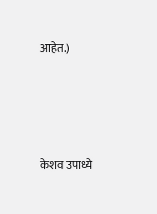आहेत.)




केशव उपाध्ये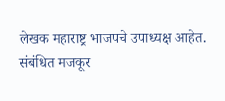लेखक महाराष्ट्र भाजपचे उपाध्यक्ष आहेत.
संबंधित मजकूर